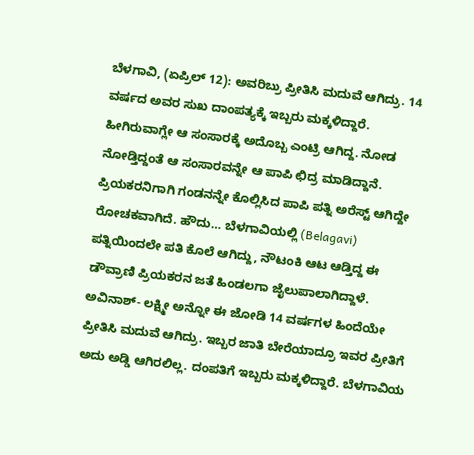ಬೆಳಗಾವಿ, (ಏಪ್ರಿಲ್ 12): ಅವರಿಬ್ರು ಪ್ರೀತಿಸಿ ಮದುವೆ ಆಗಿದ್ರು. 14 ವರ್ಷದ ಅವರ ಸುಖ ದಾಂಪತ್ಯಕ್ಕೆ ಇಬ್ಬರು ಮಕ್ಕಳಿದ್ದಾರೆ. ಹೀಗಿರುವಾಗ್ಲೇ ಆ ಸಂಸಾರಕ್ಕೆ ಅದೊಬ್ಬ ಎಂಟ್ರಿ ಆಗಿದ್ದ. ನೋಡ ನೋಡ್ತಿದ್ದಂತೆ ಆ ಸಂಸಾರವನ್ನೇ ಆ ಪಾಪಿ ಛಿದ್ರ ಮಾಡಿದ್ದಾನೆ. ಪ್ರಿಯಕರನಿಗಾಗಿ ಗಂಡನನ್ನೇ ಕೊಲ್ಲಿಸಿದ ಪಾಪಿ ಪತ್ನಿ ಅರೆಸ್ಟ್ ಆಗಿದ್ದೇ ರೋಚಕವಾಗಿದೆ. ಹೌದು… ಬೆಳಗಾವಿಯಲ್ಲಿ (Belagavi) ಪತ್ನಿಯಿಂದಲೇ ಪತಿ ಕೊಲೆ ಆಗಿದ್ದು, ನೌಟಂಕಿ ಆಟ ಆಡ್ತಿದ್ದ ಈ ಡೌವ್ರಾಣಿ ಪ್ರಿಯಕರನ ಜತೆ ಹಿಂಡಲಗಾ ಜೈಲುಪಾಲಾಗಿದ್ದಾಳೆ.
ಅವಿನಾಶ್- ಲಕ್ಷ್ಮೀ ಅನ್ನೋ ಈ ಜೋಡಿ 14 ವರ್ಷಗಳ ಹಿಂದೆಯೇ ಪ್ರೀತಿಸಿ ಮದುವೆ ಆಗಿದ್ರು. ಇಬ್ಬರ ಜಾತಿ ಬೇರೆಯಾದ್ರೂ ಇವರ ಪ್ರೀತಿಗೆ ಅದು ಅಡ್ಡಿ ಆಗಿರಲಿಲ್ಲ. ದಂಪತಿಗೆ ಇಬ್ಬರು ಮಕ್ಕಳಿದ್ದಾರೆ. ಬೆಳಗಾವಿಯ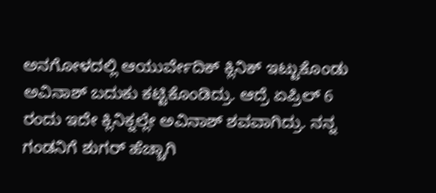ಅನಗೋಳದಲ್ಲಿ ಆಯುರ್ವೇದಿಕ್ ಕ್ಲಿನಿಕ್ ಇಟ್ಟುಕೊಂಡು ಅವಿನಾಶ್ ಬದುಕು ಕಟ್ಟಿಕೊಂಡಿದ್ರು. ಆದ್ರೆ ಏಪ್ರಿಲ್ 6 ರಂದು ಇದೇ ಕ್ಲಿನಿಕ್ನಲ್ಲೇ ಅವಿನಾಶ್ ಶವವಾಗಿದ್ರು. ನನ್ನ ಗಂಡನಿಗೆ ಶುಗರ್ ಹೆಚ್ಚಾಗಿ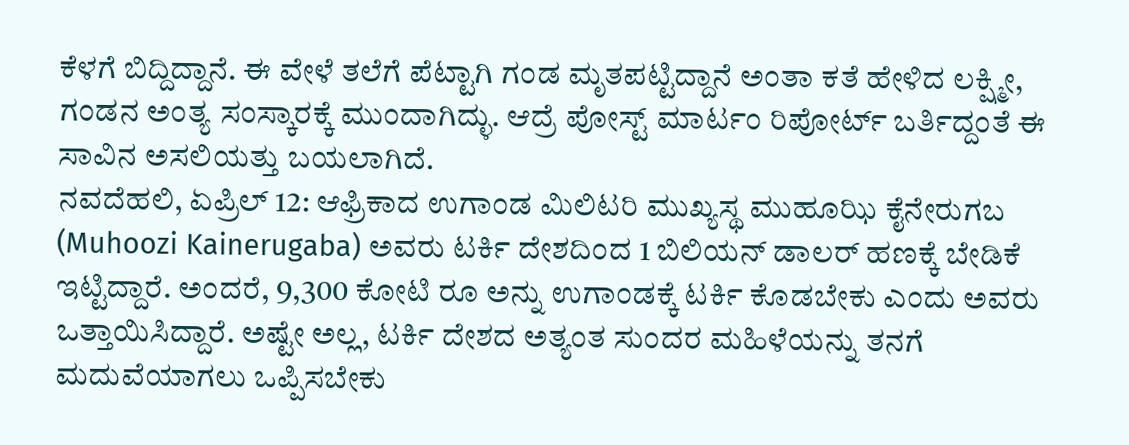ಕೆಳಗೆ ಬಿದ್ದಿದ್ದಾನೆ. ಈ ವೇಳೆ ತಲೆಗೆ ಪೆಟ್ಟಾಗಿ ಗಂಡ ಮೃತಪಟ್ಟಿದ್ದಾನೆ ಅಂತಾ ಕತೆ ಹೇಳಿದ ಲಕ್ಷ್ಮೀ, ಗಂಡನ ಅಂತ್ಯ ಸಂಸ್ಕಾರಕ್ಕೆ ಮುಂದಾಗಿದ್ಳು. ಆದ್ರೆ ಪೋಸ್ಟ್ ಮಾರ್ಟಂ ರಿಪೋರ್ಟ್ ಬರ್ತಿದ್ದಂತೆ ಈ ಸಾವಿನ ಅಸಲಿಯತ್ತು ಬಯಲಾಗಿದೆ.
ನವದೆಹಲಿ, ಏಪ್ರಿಲ್ 12: ಆಫ್ರಿಕಾದ ಉಗಾಂಡ ಮಿಲಿಟರಿ ಮುಖ್ಯಸ್ಥ ಮುಹೂಝಿ ಕೈನೇರುಗಬ (Muhoozi Kainerugaba) ಅವರು ಟರ್ಕಿ ದೇಶದಿಂದ 1 ಬಿಲಿಯನ್ ಡಾಲರ್ ಹಣಕ್ಕೆ ಬೇಡಿಕೆ ಇಟ್ಟಿದ್ದಾರೆ. ಅಂದರೆ, 9,300 ಕೋಟಿ ರೂ ಅನ್ನು ಉಗಾಂಡಕ್ಕೆ ಟರ್ಕಿ ಕೊಡಬೇಕು ಎಂದು ಅವರು ಒತ್ತಾಯಿಸಿದ್ದಾರೆ. ಅಷ್ಟೇ ಅಲ್ಲ, ಟರ್ಕಿ ದೇಶದ ಅತ್ಯಂತ ಸುಂದರ ಮಹಿಳೆಯನ್ನು ತನಗೆ ಮದುವೆಯಾಗಲು ಒಪ್ಪಿಸಬೇಕು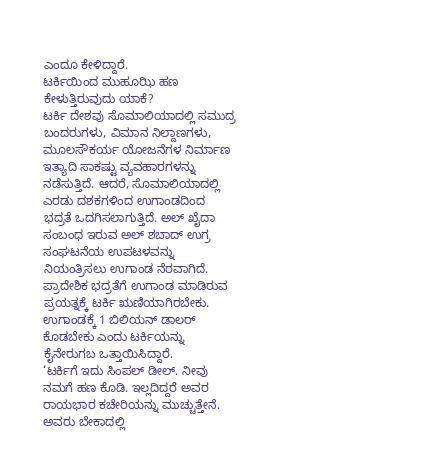ಎಂದೂ ಕೇಳಿದ್ದಾರೆ.
ಟರ್ಕಿಯಿಂದ ಮುಹೂಝಿ ಹಣ ಕೇಳುತ್ತಿರುವುದು ಯಾಕೆ?
ಟರ್ಕಿ ದೇಶವು ಸೊಮಾಲಿಯಾದಲ್ಲಿ ಸಮುದ್ರ ಬಂದರುಗಳು, ವಿಮಾನ ನಿಲ್ದಾಣಗಳು, ಮೂಲಸೌಕರ್ಯ ಯೋಜನೆಗಳ ನಿರ್ಮಾಣ ಇತ್ಯಾದಿ ಸಾಕಷ್ಟು ವ್ಯವಹಾರಗಳನ್ನು ನಡೆಸುತ್ತಿದೆ. ಆದರೆ, ಸೊಮಾಲಿಯಾದಲ್ಲಿ ಎರಡು ದಶಕಗಳಿಂದ ಉಗಾಂಡದಿಂದ ಭದ್ರತೆ ಒದಗಿಸಲಾಗುತ್ತಿದೆ. ಅಲ್ ಖೈದಾ ಸಂಬಂಧ ಇರುವ ಅಲ್ ಶಬಾದ್ ಉಗ್ರ ಸಂಘಟನೆಯ ಉಪಟಳವನ್ನು ನಿಯಂತ್ರಿಸಲು ಉಗಾಂಡ ನೆರವಾಗಿದೆ. ಪ್ರಾದೇಶಿಕ ಭದ್ರತೆಗೆ ಉಗಾಂಡ ಮಾಡಿರುವ ಪ್ರಯತ್ನಕ್ಕೆ ಟರ್ಕಿ ಋಣಿಯಾಗಿರಬೇಕು. ಉಗಾಂಡಕ್ಕೆ 1 ಬಿಲಿಯನ್ ಡಾಲರ್ ಕೊಡಬೇಕು ಎಂದು ಟರ್ಕಿಯನ್ನು ಕೈನೇರುಗಬ ಒತ್ತಾಯಿಸಿದ್ದಾರೆ.
‘ಟರ್ಕಿಗೆ ಇದು ಸಿಂಪಲ್ ಡೀಲ್. ನೀವು ನಮಗೆ ಹಣ ಕೊಡಿ. ಇಲ್ಲದಿದ್ದರೆ ಅವರ ರಾಯಭಾರ ಕಚೇರಿಯನ್ನು ಮುಚ್ಚುತ್ತೇನೆ. ಅವರು ಬೇಕಾದಲ್ಲಿ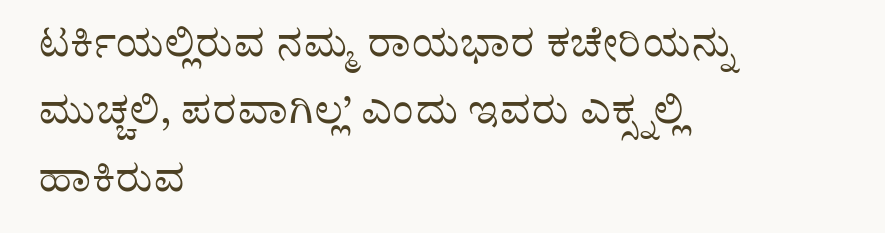ಟರ್ಕಿಯಲ್ಲಿರುವ ನಮ್ಮ ರಾಯಭಾರ ಕಚೇರಿಯನ್ನು ಮುಚ್ಚಲಿ, ಪರವಾಗಿಲ್ಲ’ ಎಂದು ಇವರು ಎಕ್ಸ್ನಲ್ಲಿ ಹಾಕಿರುವ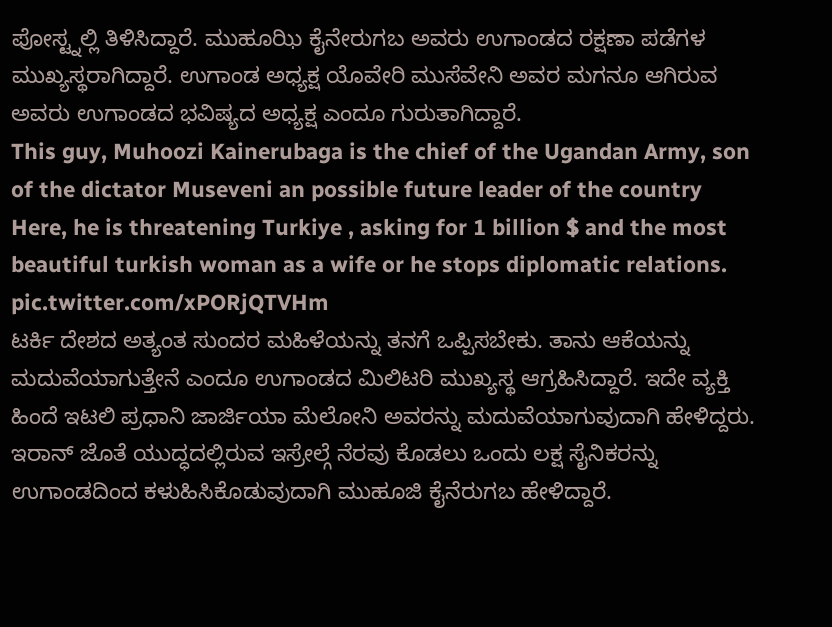ಪೋಸ್ಟ್ನಲ್ಲಿ ತಿಳಿಸಿದ್ದಾರೆ. ಮುಹೂಝಿ ಕೈನೇರುಗಬ ಅವರು ಉಗಾಂಡದ ರಕ್ಷಣಾ ಪಡೆಗಳ ಮುಖ್ಯಸ್ಥರಾಗಿದ್ದಾರೆ. ಉಗಾಂಡ ಅಧ್ಯಕ್ಷ ಯೊವೇರಿ ಮುಸೆವೇನಿ ಅವರ ಮಗನೂ ಆಗಿರುವ ಅವರು ಉಗಾಂಡದ ಭವಿಷ್ಯದ ಅಧ್ಯಕ್ಷ ಎಂದೂ ಗುರುತಾಗಿದ್ದಾರೆ.
This guy, Muhoozi Kainerubaga is the chief of the Ugandan Army, son of the dictator Museveni an possible future leader of the country
Here, he is threatening Turkiye , asking for 1 billion $ and the most beautiful turkish woman as a wife or he stops diplomatic relations. pic.twitter.com/xPORjQTVHm
ಟರ್ಕಿ ದೇಶದ ಅತ್ಯಂತ ಸುಂದರ ಮಹಿಳೆಯನ್ನು ತನಗೆ ಒಪ್ಪಿಸಬೇಕು. ತಾನು ಆಕೆಯನ್ನು ಮದುವೆಯಾಗುತ್ತೇನೆ ಎಂದೂ ಉಗಾಂಡದ ಮಿಲಿಟರಿ ಮುಖ್ಯಸ್ಥ ಆಗ್ರಹಿಸಿದ್ದಾರೆ. ಇದೇ ವ್ಯಕ್ತಿ ಹಿಂದೆ ಇಟಲಿ ಪ್ರಧಾನಿ ಜಾರ್ಜಿಯಾ ಮೆಲೋನಿ ಅವರನ್ನು ಮದುವೆಯಾಗುವುದಾಗಿ ಹೇಳಿದ್ದರು.
ಇರಾನ್ ಜೊತೆ ಯುದ್ಧದಲ್ಲಿರುವ ಇಸ್ರೇಲ್ಗೆ ನೆರವು ಕೊಡಲು ಒಂದು ಲಕ್ಷ ಸೈನಿಕರನ್ನು ಉಗಾಂಡದಿಂದ ಕಳುಹಿಸಿಕೊಡುವುದಾಗಿ ಮುಹೂಜಿ ಕೈನೆರುಗಬ ಹೇಳಿದ್ದಾರೆ.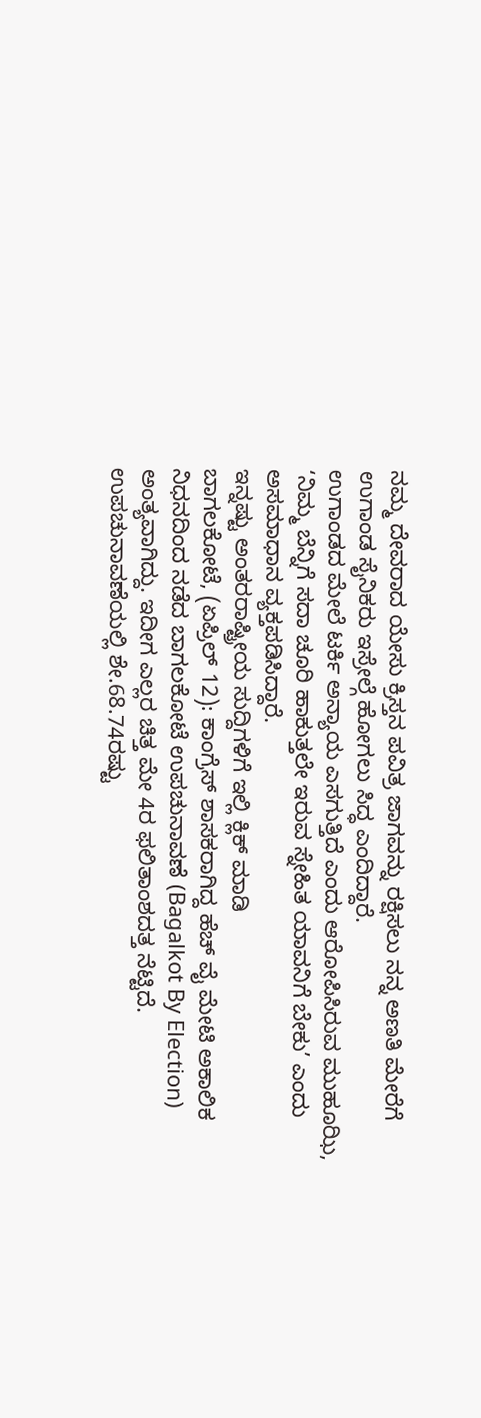ನಮ್ಮ ದೇವರಾದ ಯೇಸು ಕ್ರಿಸ್ತನ ಪವಿತ್ರ ಜಾಗವನ್ನು ರಕ್ಷಿಸಲು ನನ್ನ ಅಣತಿ ಮೇರೆಗೆ ಉಗಾಂಡ ಸೈನಿಕರು ಇಸ್ರೇಲ್ಗೆ ಹೋಗಲು ಸಿದ್ಧ ಎಂದಿದ್ದಾರೆ.
ಉಗಾಂಡದ ಮೇಲೆ ಟರ್ಕಿ ಅನ್ಯಾಯ ಎಸಗುತ್ತಿದೆ ಎಂದು ಆರೋಪಿಸಿರುವ ಮುಹೂಝಿ, ‘ನಿಮ್ಮ ಬೆನ್ನಿಗೆ ಸದಾ ಚೂರಿ ಹಾಕುತ್ತಲೇ ಇರುವ ಸ್ನೇಹಿತ ಯಾವನಿಗೆ ಬೇಕು’ ಎಂದು ಅಸಮಾಧಾನ ವ್ಯಕ್ತಪಡಿಸಿದ್ದಾರೆ.
ಇನ್ನಷ್ಟು ಅಂತರರಾಷ್ಟ್ರೀಯ ಸುದ್ದಿಗಳಿಗೆ ಇಲ್ಲಿ ಕ್ಲಿಕ್ ಮಾಡಿ
ಬಾಗಲಕೋಟೆ, (ಏಪ್ರಿಲ್ 12): ಕಾಂಗ್ರೆಸ್ ಶಾಸಕರಾಗಿದ್ದ ಹೆಚ್ ವೈ ಮೇಟಿ ಅಕಾಲಿಕ ನಿಧನದಿಂದ ನಡೆದ ಬಾಗಲಕೋಟೆ ಉಪಚುನಾವಣೆ (Bagalkot By Election) ಅಂತ್ಯವಾಗಿದ್ದು. ಇದೀಗ ಎಲ್ಲರ ಚಿತ್ತ ಮೇ 4ರ ಫಲಿತಾಂಶದತ್ತ ನೆಟ್ಟಿದೆ. ಉಪಚುನಾವಣೆಯಲ್ಲಿ ಶೇ.68.74ರಷ್ಟು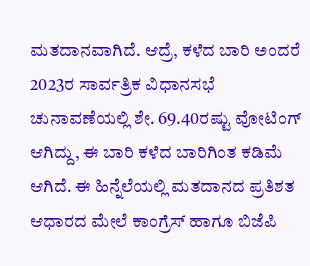ಮತದಾನವಾಗಿದೆ. ಆದ್ರೆ, ಕಳೆದ ಬಾರಿ ಅಂದರೆ 2023ರ ಸಾರ್ವತ್ರಿಕ ವಿಧಾನಸಭೆ ಚುನಾವಣೆಯಲ್ಲಿ ಶೇ. 69.40ರಷ್ಟು ವೋಟಿಂಗ್ ಆಗಿದ್ದು, ಈ ಬಾರಿ ಕಳೆದ ಬಾರಿಗಿಂತ ಕಡಿಮೆ ಆಗಿದೆ. ಈ ಹಿನ್ನೆಲೆಯಲ್ಲಿ ಮತದಾನದ ಪ್ರತಿಶತ ಆಧಾರದ ಮೇಲೆ ಕಾಂಗ್ರೆಸ್ ಹಾಗೂ ಬಿಜೆಪಿ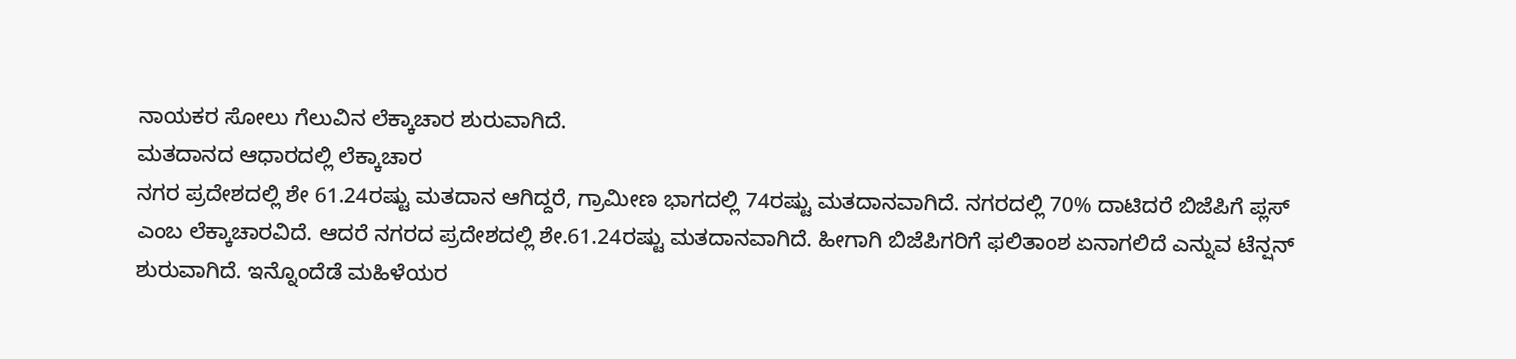ನಾಯಕರ ಸೋಲು ಗೆಲುವಿನ ಲೆಕ್ಕಾಚಾರ ಶುರುವಾಗಿದೆ.
ಮತದಾನದ ಆಧಾರದಲ್ಲಿ ಲೆಕ್ಕಾಚಾರ
ನಗರ ಪ್ರದೇಶದಲ್ಲಿ ಶೇ 61.24ರಷ್ಟು ಮತದಾನ ಆಗಿದ್ದರೆ, ಗ್ರಾಮೀಣ ಭಾಗದಲ್ಲಿ 74ರಷ್ಟು ಮತದಾನವಾಗಿದೆ. ನಗರದಲ್ಲಿ 70% ದಾಟಿದರೆ ಬಿಜೆಪಿಗೆ ಪ್ಲಸ್ ಎಂಬ ಲೆಕ್ಕಾಚಾರವಿದೆ. ಆದರೆ ನಗರದ ಪ್ರದೇಶದಲ್ಲಿ ಶೇ.61.24ರಷ್ಟು ಮತದಾನವಾಗಿದೆ. ಹೀಗಾಗಿ ಬಿಜೆಪಿಗರಿಗೆ ಫಲಿತಾಂಶ ಏನಾಗಲಿದೆ ಎನ್ನುವ ಟೆನ್ಷನ್ ಶುರುವಾಗಿದೆ. ಇನ್ನೊಂದೆಡೆ ಮಹಿಳೆಯರ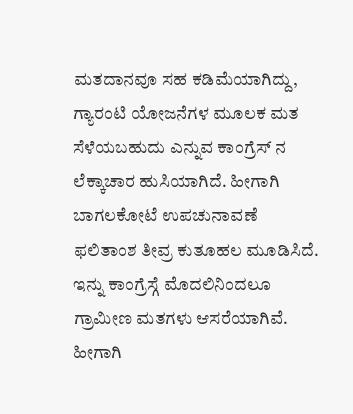ಮತದಾನವೂ ಸಹ ಕಡಿಮೆಯಾಗಿದ್ದು, ಗ್ಯಾರಂಟಿ ಯೋಜನೆಗಳ ಮೂಲಕ ಮತ ಸೆಳೆಯಬಹುದು ಎನ್ನುವ ಕಾಂಗ್ರೆಸ್ ನ ಲೆಕ್ಕಾಚಾರ ಹುಸಿಯಾಗಿದೆ. ಹೀಗಾಗಿ ಬಾಗಲಕೋಟೆ ಉಪಚುನಾವಣೆ ಫಲಿತಾಂಶ ತೀವ್ರ ಕುತೂಹಲ ಮೂಡಿಸಿದೆ.
ಇನ್ನು ಕಾಂಗ್ರೆಸ್ಗೆ ಮೊದಲಿನಿಂದಲೂ ಗ್ರಾಮೀಣ ಮತಗಳು ಆಸರೆಯಾಗಿವೆ. ಹೀಗಾಗಿ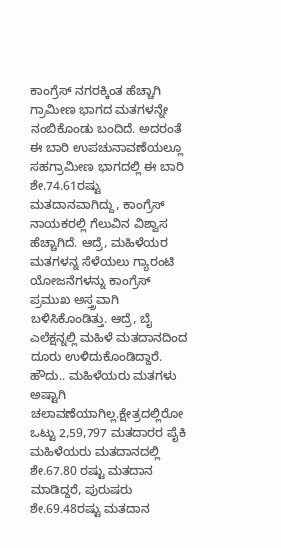ಕಾಂಗ್ರೆಸ್ ನಗರಕ್ಕಿಂತ ಹೆಚ್ಚಾಗಿ ಗ್ರಾಮೀಣ ಭಾಗದ ಮತಗಳನ್ನೇ ನಂಬಿಕೊಂಡು ಬಂದಿದೆ. ಅದರಂತೆ ಈ ಬಾರಿ ಉಪಚುನಾವಣೆಯಲ್ಲೂ ಸಹಗ್ರಾಮೀಣ ಭಾಗದಲ್ಲಿ ಈ ಬಾರಿ ಶೇ.74.61ರಷ್ಟು ಮತದಾನವಾಗಿದ್ದು, ಕಾಂಗ್ರೆಸ್ ನಾಯಕರಲ್ಲಿ ಗೆಲುವಿನ ವಿಶ್ವಾಸ ಹೆಚ್ಚಾಗಿದೆ. ಆದ್ರೆ, ಮಹಿಳೆಯರ ಮತಗಳನ್ನ ಸೆಳೆಯಲು ಗ್ಯಾರಂಟಿ ಯೋಜನೆಗಳನ್ನು ಕಾಂಗ್ರೆಸ್ ಪ್ರಮುಖ ಅಸ್ತ್ರವಾಗಿ ಬಳಿಸಿಕೊಂಡಿತ್ತು. ಆದ್ರೆ, ಬೈ ಎಲೆಕ್ಷನ್ನಲ್ಲಿ ಮಹಿಳೆ ಮತದಾನದಿಂದ ದೂರು ಉಳಿದುಕೊಂಡಿದ್ದಾರೆ.
ಹೌದು.. ಮಹಿಳೆಯರು ಮತಗಳು ಅಷ್ಟಾಗಿ ಚಲಾವಣೆಯಾಗಿಲ್ಲ.ಕ್ಷೇತ್ರದಲ್ಲಿರೋ ಒಟ್ಟು 2,59,797 ಮತದಾರರ ಪೈಕಿ ಮಹಿಳೆಯರು ಮತದಾನದಲ್ಲಿ ಶೇ.67.80 ರಷ್ಟು ಮತದಾನ ಮಾಡಿದ್ದರೆ, ಪುರುಷರು ಶೇ.69.48ರಷ್ಟು ಮತದಾನ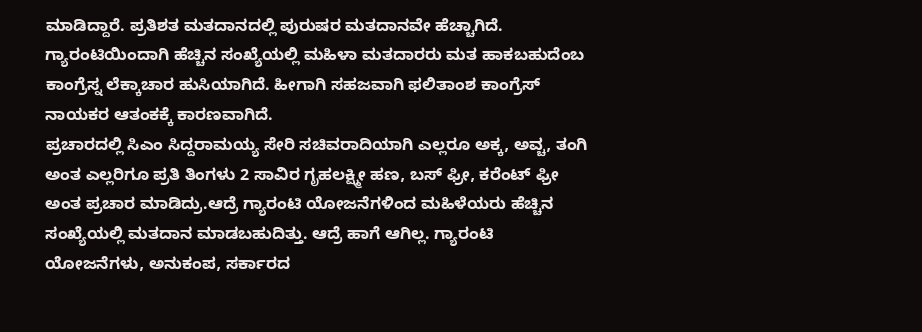ಮಾಡಿದ್ದಾರೆ. ಪ್ರತಿಶತ ಮತದಾನದಲ್ಲಿ ಪುರುಷರ ಮತದಾನವೇ ಹೆಚ್ಚಾಗಿದೆ. ಗ್ಯಾರಂಟಿಯಿಂದಾಗಿ ಹೆಚ್ಚಿನ ಸಂಖ್ಯೆಯಲ್ಲಿ ಮಹಿಳಾ ಮತದಾರರು ಮತ ಹಾಕಬಹುದೆಂಬ ಕಾಂಗ್ರೆಸ್ನ ಲೆಕ್ಕಾಚಾರ ಹುಸಿಯಾಗಿದೆ. ಹೀಗಾಗಿ ಸಹಜವಾಗಿ ಫಲಿತಾಂಶ ಕಾಂಗ್ರೆಸ್ ನಾಯಕರ ಆತಂಕಕ್ಕೆ ಕಾರಣವಾಗಿದೆ.
ಪ್ರಚಾರದಲ್ಲಿ ಸಿಎಂ ಸಿದ್ದರಾಮಯ್ಯ ಸೇರಿ ಸಚಿವರಾದಿಯಾಗಿ ಎಲ್ಲರೂ ಅಕ್ಕ, ಅವ್ಚ, ತಂಗಿ ಅಂತ ಎಲ್ಲರಿಗೂ ಪ್ರತಿ ತಿಂಗಳು 2 ಸಾವಿರ ಗೃಹಲಕ್ಷ್ಮೀ ಹಣ, ಬಸ್ ಫ್ರೀ, ಕರೆಂಟ್ ಫ್ರೀ ಅಂತ ಪ್ರಚಾರ ಮಾಡಿದ್ರು.ಆದ್ರೆ ಗ್ಯಾರಂಟಿ ಯೋಜನೆಗಳಿಂದ ಮಹಿಳೆಯರು ಹೆಚ್ಚಿನ ಸಂಖ್ಯೆಯಲ್ಲಿ ಮತದಾನ ಮಾಡಬಹುದಿತ್ತು. ಆದ್ರೆ ಹಾಗೆ ಆಗಿಲ್ಲ. ಗ್ಯಾರಂಟಿ ಯೋಜನೆಗಳು, ಅನುಕಂಪ, ಸರ್ಕಾರದ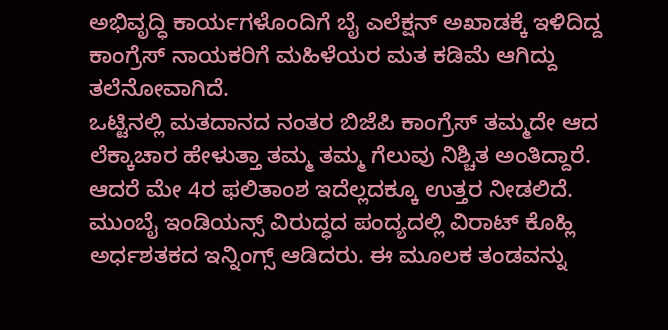ಅಭಿವೃದ್ಧಿ ಕಾರ್ಯಗಳೊಂದಿಗೆ ಬೈ ಎಲೆಕ್ಷನ್ ಅಖಾಡಕ್ಕೆ ಇಳಿದಿದ್ದ ಕಾಂಗ್ರೆಸ್ ನಾಯಕರಿಗೆ ಮಹಿಳೆಯರ ಮತ ಕಡಿಮೆ ಆಗಿದ್ದು ತಲೆನೋವಾಗಿದೆ.
ಒಟ್ಟಿನಲ್ಲಿ ಮತದಾನದ ನಂತರ ಬಿಜೆಪಿ ಕಾಂಗ್ರೆಸ್ ತಮ್ಮದೇ ಆದ ಲೆಕ್ಕಾಚಾರ ಹೇಳುತ್ತಾ ತಮ್ಮ ತಮ್ಮ ಗೆಲುವು ನಿಶ್ಚಿತ ಅಂತಿದ್ದಾರೆ. ಆದರೆ ಮೇ 4ರ ಫಲಿತಾಂಶ ಇದೆಲ್ಲದಕ್ಕೂ ಉತ್ತರ ನೀಡಲಿದೆ.
ಮುಂಬೈ ಇಂಡಿಯನ್ಸ್ ವಿರುದ್ಧದ ಪಂದ್ಯದಲ್ಲಿ ವಿರಾಟ್ ಕೊಹ್ಲಿ ಅರ್ಧಶತಕದ ಇನ್ನಿಂಗ್ಸ್ ಆಡಿದರು. ಈ ಮೂಲಕ ತಂಡವನ್ನು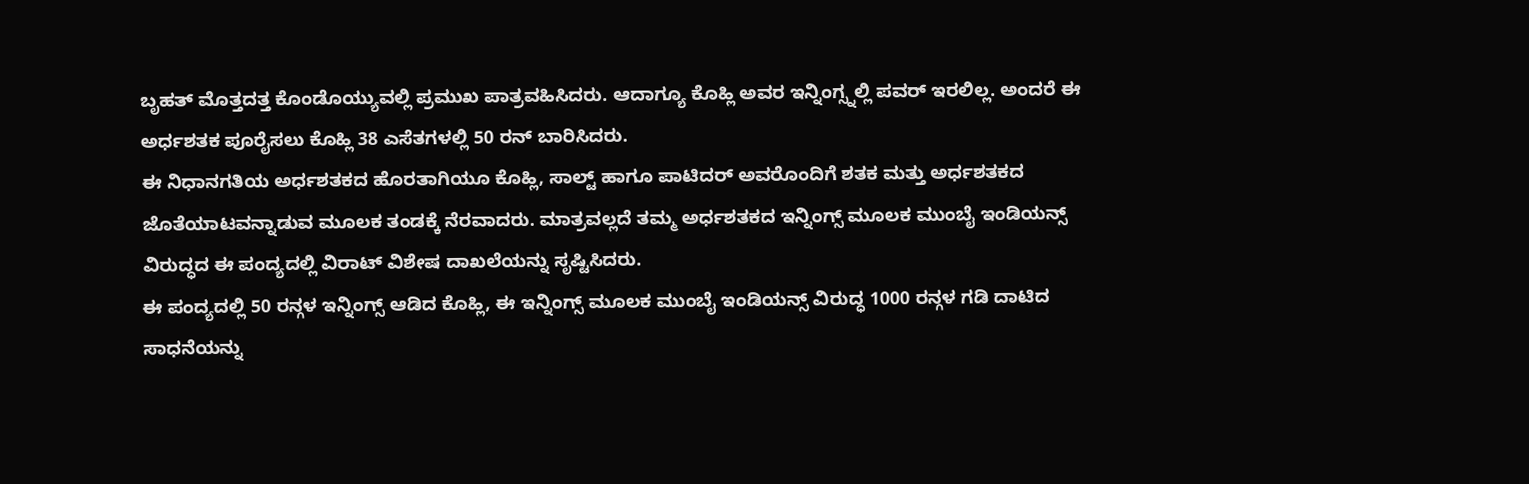ಬೃಹತ್ ಮೊತ್ತದತ್ತ ಕೊಂಡೊಯ್ಯುವಲ್ಲಿ ಪ್ರಮುಖ ಪಾತ್ರವಹಿಸಿದರು. ಆದಾಗ್ಯೂ ಕೊಹ್ಲಿ ಅವರ ಇನ್ನಿಂಗ್ಸ್ನಲ್ಲಿ ಪವರ್ ಇರಲಿಲ್ಲ. ಅಂದರೆ ಈ ಅರ್ಧಶತಕ ಪೂರೈಸಲು ಕೊಹ್ಲಿ 38 ಎಸೆತಗಳಲ್ಲಿ 50 ರನ್ ಬಾರಿಸಿದರು.
ಈ ನಿಧಾನಗತಿಯ ಅರ್ಧಶತಕದ ಹೊರತಾಗಿಯೂ ಕೊಹ್ಲಿ, ಸಾಲ್ಟ್ ಹಾಗೂ ಪಾಟಿದರ್ ಅವರೊಂದಿಗೆ ಶತಕ ಮತ್ತು ಅರ್ಧಶತಕದ ಜೊತೆಯಾಟವನ್ನಾಡುವ ಮೂಲಕ ತಂಡಕ್ಕೆ ನೆರವಾದರು. ಮಾತ್ರವಲ್ಲದೆ ತಮ್ಮ ಅರ್ಧಶತಕದ ಇನ್ನಿಂಗ್ಸ್ ಮೂಲಕ ಮುಂಬೈ ಇಂಡಿಯನ್ಸ್ ವಿರುದ್ಧದ ಈ ಪಂದ್ಯದಲ್ಲಿ ವಿರಾಟ್ ವಿಶೇಷ ದಾಖಲೆಯನ್ನು ಸೃಷ್ಟಿಸಿದರು.
ಈ ಪಂದ್ಯದಲ್ಲಿ 50 ರನ್ಗಳ ಇನ್ನಿಂಗ್ಸ್ ಆಡಿದ ಕೊಹ್ಲಿ, ಈ ಇನ್ನಿಂಗ್ಸ್ ಮೂಲಕ ಮುಂಬೈ ಇಂಡಿಯನ್ಸ್ ವಿರುದ್ಧ 1000 ರನ್ಗಳ ಗಡಿ ದಾಟಿದ ಸಾಧನೆಯನ್ನು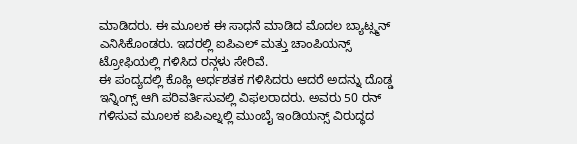ಮಾಡಿದರು. ಈ ಮೂಲಕ ಈ ಸಾಧನೆ ಮಾಡಿದ ಮೊದಲ ಬ್ಯಾಟ್ಸ್ಮನ್ ಎನಿಸಿಕೊಂಡರು. ಇದರಲ್ಲಿ ಐಪಿಎಲ್ ಮತ್ತು ಚಾಂಪಿಯನ್ಸ್ ಟ್ರೋಫಿಯಲ್ಲಿ ಗಳಿಸಿದ ರನ್ಗಳು ಸೇರಿವೆ.
ಈ ಪಂದ್ಯದಲ್ಲಿ ಕೊಹ್ಲಿ ಅರ್ಧಶತಕ ಗಳಿಸಿದರು ಆದರೆ ಅದನ್ನು ದೊಡ್ಡ ಇನ್ನಿಂಗ್ಸ್ ಆಗಿ ಪರಿವರ್ತಿಸುವಲ್ಲಿ ವಿಫಲರಾದರು. ಅವರು 50 ರನ್ ಗಳಿಸುವ ಮೂಲಕ ಐಪಿಎಲ್ನಲ್ಲಿ ಮುಂಬೈ ಇಂಡಿಯನ್ಸ್ ವಿರುದ್ಧದ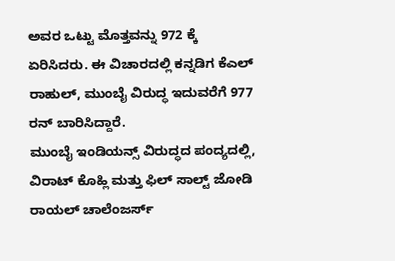ಅವರ ಒಟ್ಟು ಮೊತ್ತವನ್ನು 972 ಕ್ಕೆ ಏರಿಸಿದರು. ಈ ವಿಚಾರದಲ್ಲಿ ಕನ್ನಡಿಗ ಕೆಎಲ್ ರಾಹುಲ್, ಮುಂಬೈ ವಿರುದ್ಧ ಇದುವರೆಗೆ 977 ರನ್ ಬಾರಿಸಿದ್ದಾರೆ.
ಮುಂಬೈ ಇಂಡಿಯನ್ಸ್ ವಿರುದ್ಧದ ಪಂದ್ಯದಲ್ಲಿ, ವಿರಾಟ್ ಕೊಹ್ಲಿ ಮತ್ತು ಫಿಲ್ ಸಾಲ್ಟ್ ಜೋಡಿ ರಾಯಲ್ ಚಾಲೆಂಜರ್ಸ್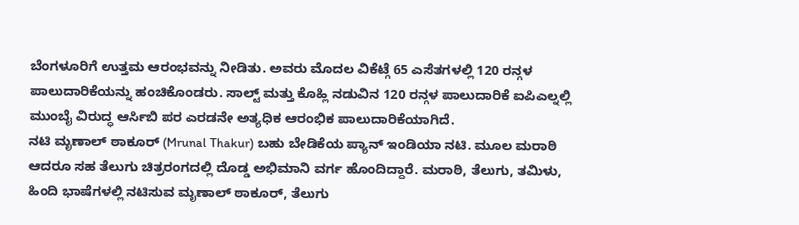ಬೆಂಗಳೂರಿಗೆ ಉತ್ತಮ ಆರಂಭವನ್ನು ನೀಡಿತು. ಅವರು ಮೊದಲ ವಿಕೆಟ್ಗೆ 65 ಎಸೆತಗಳಲ್ಲಿ 120 ರನ್ಗಳ ಪಾಲುದಾರಿಕೆಯನ್ನು ಹಂಚಿಕೊಂಡರು. ಸಾಲ್ಟ್ ಮತ್ತು ಕೊಹ್ಲಿ ನಡುವಿನ 120 ರನ್ಗಳ ಪಾಲುದಾರಿಕೆ ಐಪಿಎಲ್ನಲ್ಲಿ ಮುಂಬೈ ವಿರುದ್ಧ ಆರ್ಸಿಬಿ ಪರ ಎರಡನೇ ಅತ್ಯಧಿಕ ಆರಂಭಿಕ ಪಾಲುದಾರಿಕೆಯಾಗಿದೆ.
ನಟಿ ಮೃಣಾಲ್ ಠಾಕೂರ್ (Mrunal Thakur) ಬಹು ಬೇಡಿಕೆಯ ಪ್ಯಾನ್ ಇಂಡಿಯಾ ನಟಿ. ಮೂಲ ಮರಾಠಿ ಆದರೂ ಸಹ ತೆಲುಗು ಚಿತ್ರರಂಗದಲ್ಲಿ ದೊಡ್ಡ ಅಭಿಮಾನಿ ವರ್ಗ ಹೊಂದಿದ್ದಾರೆ. ಮರಾಠಿ, ತೆಲುಗು, ತಮಿಳು, ಹಿಂದಿ ಭಾಷೆಗಳಲ್ಲಿ ನಟಿಸುವ ಮೃಣಾಲ್ ಠಾಕೂರ್, ತೆಲುಗು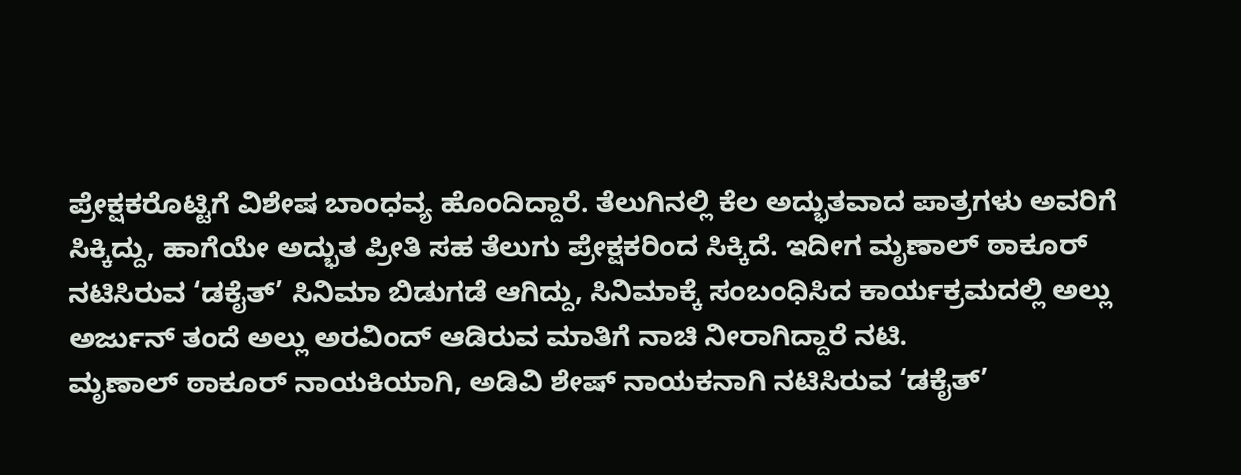ಪ್ರೇಕ್ಷಕರೊಟ್ಟಿಗೆ ವಿಶೇಷ ಬಾಂಧವ್ಯ ಹೊಂದಿದ್ದಾರೆ. ತೆಲುಗಿನಲ್ಲಿ ಕೆಲ ಅದ್ಭುತವಾದ ಪಾತ್ರಗಳು ಅವರಿಗೆ ಸಿಕ್ಕಿದ್ದು, ಹಾಗೆಯೇ ಅದ್ಭುತ ಪ್ರೀತಿ ಸಹ ತೆಲುಗು ಪ್ರೇಕ್ಷಕರಿಂದ ಸಿಕ್ಕಿದೆ. ಇದೀಗ ಮೃಣಾಲ್ ಠಾಕೂರ್ ನಟಿಸಿರುವ ‘ಡಕೈತ್’ ಸಿನಿಮಾ ಬಿಡುಗಡೆ ಆಗಿದ್ದು, ಸಿನಿಮಾಕ್ಕೆ ಸಂಬಂಧಿಸಿದ ಕಾರ್ಯಕ್ರಮದಲ್ಲಿ ಅಲ್ಲು ಅರ್ಜುನ್ ತಂದೆ ಅಲ್ಲು ಅರವಿಂದ್ ಆಡಿರುವ ಮಾತಿಗೆ ನಾಚಿ ನೀರಾಗಿದ್ದಾರೆ ನಟಿ.
ಮೃಣಾಲ್ ಠಾಕೂರ್ ನಾಯಕಿಯಾಗಿ, ಅಡಿವಿ ಶೇಷ್ ನಾಯಕನಾಗಿ ನಟಿಸಿರುವ ‘ಡಕೈತ್’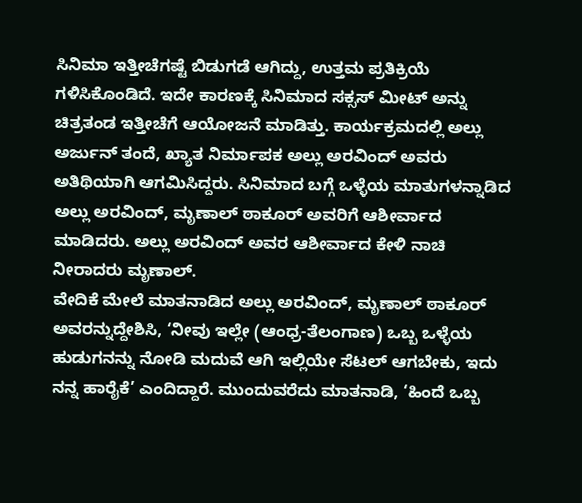ಸಿನಿಮಾ ಇತ್ತೀಚೆಗಷ್ಟೆ ಬಿಡುಗಡೆ ಆಗಿದ್ದು, ಉತ್ತಮ ಪ್ರತಿಕ್ರಿಯೆ ಗಳಿಸಿಕೊಂಡಿದೆ. ಇದೇ ಕಾರಣಕ್ಕೆ ಸಿನಿಮಾದ ಸಕ್ಸಸ್ ಮೀಟ್ ಅನ್ನು ಚಿತ್ರತಂಡ ಇತ್ತೀಚೆಗೆ ಆಯೋಜನೆ ಮಾಡಿತ್ತು. ಕಾರ್ಯಕ್ರಮದಲ್ಲಿ ಅಲ್ಲು ಅರ್ಜುನ್ ತಂದೆ, ಖ್ಯಾತ ನಿರ್ಮಾಪಕ ಅಲ್ಲು ಅರವಿಂದ್ ಅವರು ಅತಿಥಿಯಾಗಿ ಆಗಮಿಸಿದ್ದರು. ಸಿನಿಮಾದ ಬಗ್ಗೆ ಒಳ್ಳೆಯ ಮಾತುಗಳನ್ನಾಡಿದ ಅಲ್ಲು ಅರವಿಂದ್, ಮೃಣಾಲ್ ಠಾಕೂರ್ ಅವರಿಗೆ ಆಶೀರ್ವಾದ ಮಾಡಿದರು. ಅಲ್ಲು ಅರವಿಂದ್ ಅವರ ಆಶೀರ್ವಾದ ಕೇಳಿ ನಾಚಿ ನೀರಾದರು ಮೃಣಾಲ್.
ವೇದಿಕೆ ಮೇಲೆ ಮಾತನಾಡಿದ ಅಲ್ಲು ಅರವಿಂದ್, ಮೃಣಾಲ್ ಠಾಕೂರ್ ಅವರನ್ನುದ್ದೇಶಿಸಿ, ‘ನೀವು ಇಲ್ಲೇ (ಆಂಧ್ರ-ತೆಲಂಗಾಣ) ಒಬ್ಬ ಒಳ್ಳೆಯ ಹುಡುಗನನ್ನು ನೋಡಿ ಮದುವೆ ಆಗಿ ಇಲ್ಲಿಯೇ ಸೆಟಲ್ ಆಗಬೇಕು, ಇದು ನನ್ನ ಹಾರೈಕೆ’ ಎಂದಿದ್ದಾರೆ. ಮುಂದುವರೆದು ಮಾತನಾಡಿ, ‘ಹಿಂದೆ ಒಬ್ಬ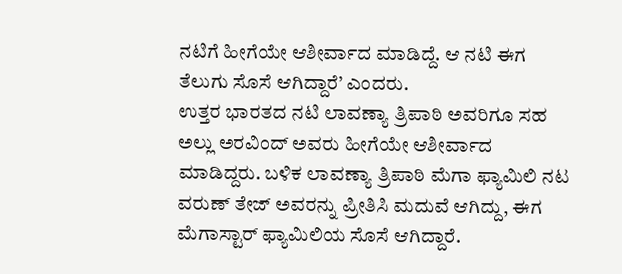ನಟಿಗೆ ಹೀಗೆಯೇ ಆಶೀರ್ವಾದ ಮಾಡಿದ್ದೆ. ಆ ನಟಿ ಈಗ ತೆಲುಗು ಸೊಸೆ ಆಗಿದ್ದಾರೆ’ ಎಂದರು.
ಉತ್ತರ ಭಾರತದ ನಟಿ ಲಾವಣ್ಯಾ ತ್ರಿಪಾಠಿ ಅವರಿಗೂ ಸಹ ಅಲ್ಲು ಅರವಿಂದ್ ಅವರು ಹೀಗೆಯೇ ಆಶೀರ್ವಾದ ಮಾಡಿದ್ದರು. ಬಳಿಕ ಲಾವಣ್ಯಾ ತ್ರಿಪಾಠಿ ಮೆಗಾ ಫ್ಯಾಮಿಲಿ ನಟ ವರುಣ್ ತೇಜ್ ಅವರನ್ನು ಪ್ರೀತಿಸಿ ಮದುವೆ ಆಗಿದ್ದು, ಈಗ ಮೆಗಾಸ್ಟಾರ್ ಫ್ಯಾಮಿಲಿಯ ಸೊಸೆ ಆಗಿದ್ದಾರೆ.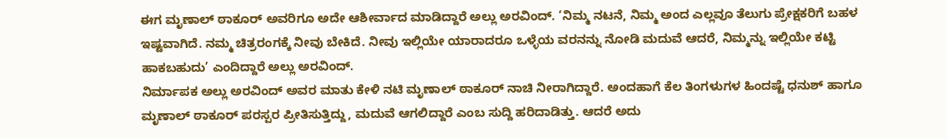ಈಗ ಮೃಣಾಲ್ ಠಾಕೂರ್ ಅವರಿಗೂ ಅದೇ ಆಶೀರ್ವಾದ ಮಾಡಿದ್ದಾರೆ ಅಲ್ಲು ಅರವಿಂದ್. ‘ನಿಮ್ಮ ನಟನೆ, ನಿಮ್ಮ ಅಂದ ಎಲ್ಲವೂ ತೆಲುಗು ಪ್ರೇಕ್ಷಕರಿಗೆ ಬಹಳ ಇಷ್ಟವಾಗಿದೆ. ನಮ್ಮ ಚಿತ್ರರಂಗಕ್ಕೆ ನೀವು ಬೇಕಿದೆ. ನೀವು ಇಲ್ಲಿಯೇ ಯಾರಾದರೂ ಒಳ್ಳೆಯ ವರನನ್ನು ನೋಡಿ ಮದುವೆ ಆದರೆ, ನಿಮ್ಮನ್ನು ಇಲ್ಲಿಯೇ ಕಟ್ಟಿ ಹಾಕಬಹುದು’ ಎಂದಿದ್ದಾರೆ ಅಲ್ಲು ಅರವಿಂದ್.
ನಿರ್ಮಾಪಕ ಅಲ್ಲು ಅರವಿಂದ್ ಅವರ ಮಾತು ಕೇಳಿ ನಟಿ ಮೃಣಾಲ್ ಠಾಕೂರ್ ನಾಚಿ ನೀರಾಗಿದ್ದಾರೆ. ಅಂದಹಾಗೆ ಕೆಲ ತಿಂಗಳುಗಳ ಹಿಂದಷ್ಟೆ ಧನುಶ್ ಹಾಗೂ ಮೃಣಾಲ್ ಠಾಕೂರ್ ಪರಸ್ಪರ ಪ್ರೀತಿಸುತ್ತಿದ್ದು, ಮದುವೆ ಆಗಲಿದ್ದಾರೆ ಎಂಬ ಸುದ್ದಿ ಹರಿದಾಡಿತ್ತು. ಆದರೆ ಅದು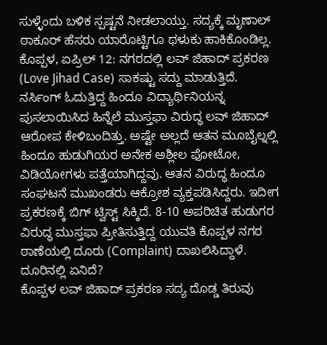ಸುಳ್ಳೆಂದು ಬಳಿಕ ಸ್ಪಷ್ಟನೆ ನೀಡಲಾಯ್ತು. ಸದ್ಯಕ್ಕೆ ಮೃಣಾಲ್ ಠಾಕೂರ್ ಹೆಸರು ಯಾರೊಟ್ಟಿಗೂ ಥಳುಕು ಹಾಕಿಕೊಂಡಿಲ್ಲ.
ಕೊಪ್ಪಳ, ಏಪ್ರಿಲ್ 12: ನಗರದಲ್ಲಿ ಲವ್ ಜಿಹಾದ್ ಪ್ರಕರಣ (Love Jihad Case) ಸಾಕಷ್ಟು ಸದ್ದು ಮಾಡುತ್ತಿದೆ. ನರ್ಸಿಂಗ್ ಓದುತ್ತಿದ್ದ ಹಿಂದೂ ವಿದ್ಯಾರ್ಥಿನಿಯನ್ನ ಪುಸಲಾಯಿಸಿದ ಹಿನ್ನೆಲೆ ಮುಸ್ತಫಾ ವಿರುದ್ಧ ಲವ್ ಜಿಹಾದ್ ಆರೋಪ ಕೇಳಿಬಂದಿತ್ತು. ಅಷ್ಟೇ ಅಲ್ಲದೆ ಆತನ ಮೂಬೈಲ್ನಲ್ಲಿ ಹಿಂದೂ ಹುಡುಗಿಯರ ಅನೇಕ ಅಶ್ಲೀಲ ಫೋಟೋ, ವಿಡಿಯೋಗಳು ಪತ್ತೆಯಾಗಿದ್ದವು. ಆತನ ವಿರುದ್ಧ ಹಿಂದೂ ಸಂಘಟನೆ ಮುಖಂಡರು ಆಕ್ರೋಶ ವ್ಯಕ್ತಪಡಿಸಿದ್ದರು. ಇದೀಗ ಪ್ರಕರಣಕ್ಕೆ ಬಿಗ್ ಟ್ವಿಸ್ಟ್ ಸಿಕ್ಕಿದೆ. 8-10 ಅಪರಿಚಿತ ಹುಡುಗರ ವಿರುದ್ಧ ಮುಸ್ತಫಾ ಪ್ರೀತಿಸುತ್ತಿದ್ದ ಯುವತಿ ಕೊಪ್ಪಳ ನಗರ ಠಾಣೆಯಲ್ಲಿ ದೂರು (Complaint) ದಾಖಲಿಸಿದ್ದಾಳೆ.
ದೂರಿನಲ್ಲಿ ಏನಿದೆ?
ಕೊಪ್ಪಳ ಲವ್ ಜಿಹಾದ್ ಪ್ರಕರಣ ಸದ್ಯ ದೊಡ್ಡ ತಿರುವು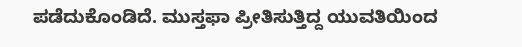ಪಡೆದುಕೊಂಡಿದೆ. ಮುಸ್ತಫಾ ಪ್ರೀತಿಸುತ್ತಿದ್ದ ಯುವತಿಯಿಂದ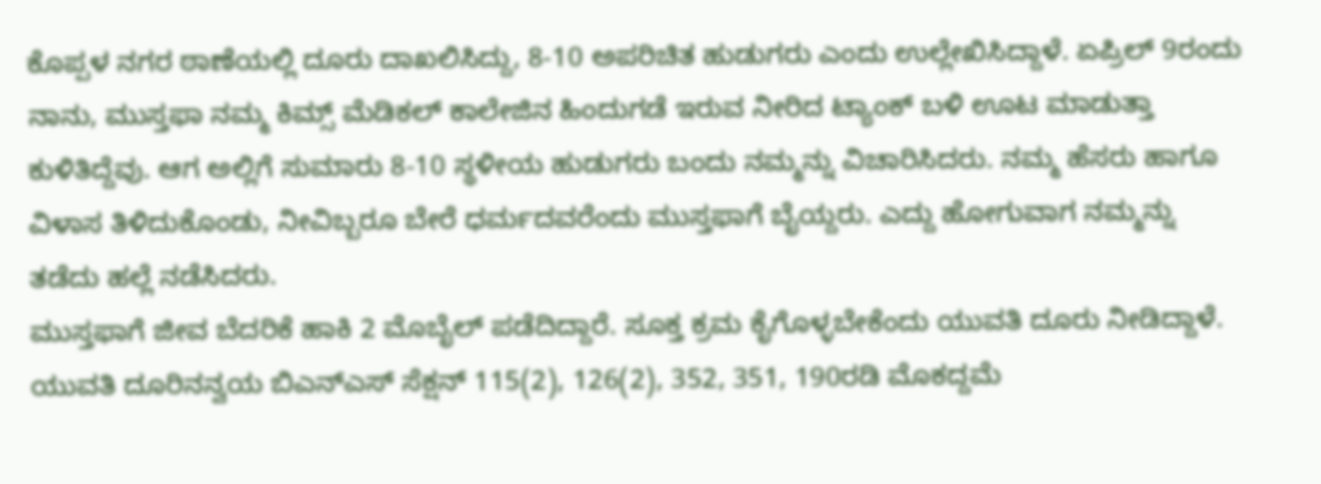ಕೊಪ್ಪಳ ನಗರ ಠಾಣೆಯಲ್ಲಿ ದೂರು ದಾಖಲಿಸಿದ್ದು, 8-10 ಅಪರಿಚಿತ ಹುಡುಗರು ಎಂದು ಉಲ್ಲೇಖಿಸಿದ್ದಾಳೆ. ಏಪ್ರಿಲ್ 9ರಂದು ನಾನು, ಮುಸ್ತಫಾ ನಮ್ಮ ಕಿಮ್ಸ್ ಮೆಡಿಕಲ್ ಕಾಲೇಜಿನ ಹಿಂದುಗಡೆ ಇರುವ ನೀರಿದ ಟ್ಯಾಂಕ್ ಬಳಿ ಊಟ ಮಾಡುತ್ತಾ ಕುಳಿತಿದ್ದೆವು. ಆಗ ಅಲ್ಲಿಗೆ ಸುಮಾರು 8-10 ಸ್ಥಳೀಯ ಹುಡುಗರು ಬಂದು ನಮ್ಮನ್ನು ವಿಚಾರಿಸಿದರು. ನಮ್ಮ ಹೆಸರು ಹಾಗೂ ವಿಳಾಸ ತಿಳಿದುಕೊಂಡು, ನೀವಿಬ್ಬರೂ ಬೇರೆ ಧರ್ಮದವರೆಂದು ಮುಸ್ತಫಾಗೆ ಬೈಯ್ದರು. ಎದ್ದು ಹೋಗುವಾಗ ನಮ್ಮನ್ನು ತಡೆದು ಹಲ್ಲೆ ನಡೆಸಿದರು.
ಮುಸ್ತಫಾಗೆ ಜೀವ ಬೆದರಿಕೆ ಹಾಕಿ 2 ಮೊಬೈಲ್ ಪಡೆದಿದ್ದಾರೆ. ಸೂಕ್ತ ಕ್ರಮ ಕೈಗೊಳ್ಳಬೇಕೆಂದು ಯುವತಿ ದೂರು ನೀಡಿದ್ದಾಳೆ. ಯುವತಿ ದೂರಿನನ್ವಯ ಬಿಎನ್ಎಸ್ ಸೆಕ್ಷನ್ 115(2), 126(2), 352, 351, 190ರಡಿ ಮೊಕದ್ದಮೆ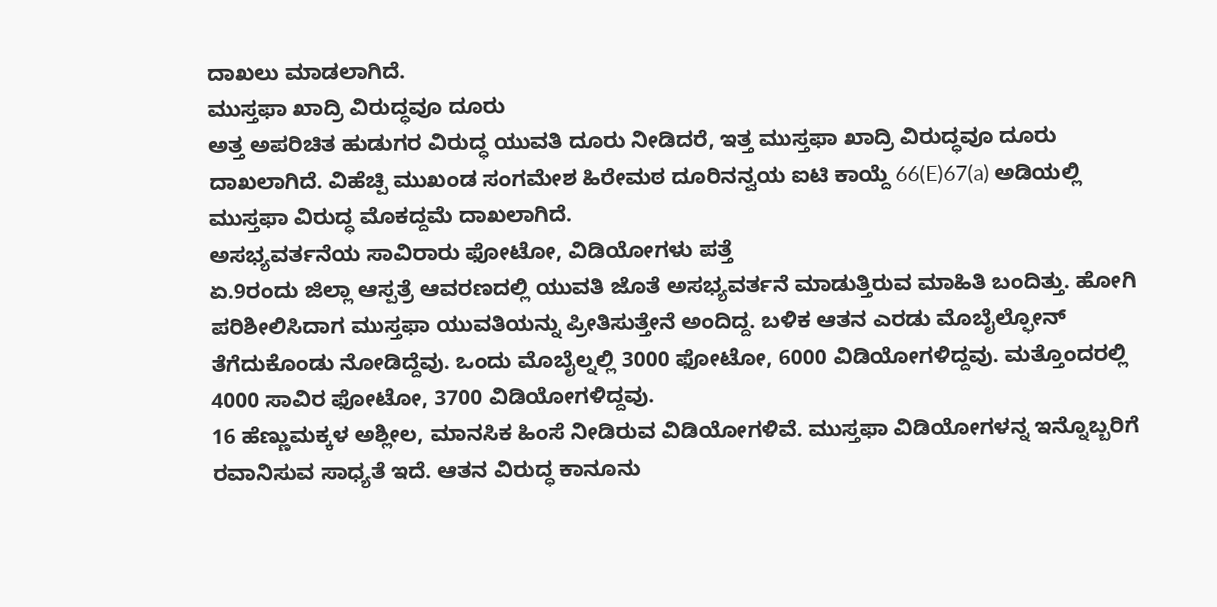ದಾಖಲು ಮಾಡಲಾಗಿದೆ.
ಮುಸ್ತಫಾ ಖಾದ್ರಿ ವಿರುದ್ಧವೂ ದೂರು
ಅತ್ತ ಅಪರಿಚಿತ ಹುಡುಗರ ವಿರುದ್ಧ ಯುವತಿ ದೂರು ನೀಡಿದರೆ, ಇತ್ತ ಮುಸ್ತಫಾ ಖಾದ್ರಿ ವಿರುದ್ಧವೂ ದೂರು ದಾಖಲಾಗಿದೆ. ವಿಹೆಚ್ಪಿ ಮುಖಂಡ ಸಂಗಮೇಶ ಹಿರೇಮಠ ದೂರಿನನ್ವಯ ಐಟಿ ಕಾಯ್ದೆ 66(E)67(a) ಅಡಿಯಲ್ಲಿ ಮುಸ್ತಫಾ ವಿರುದ್ಧ ಮೊಕದ್ದಮೆ ದಾಖಲಾಗಿದೆ.
ಅಸಭ್ಯವರ್ತನೆಯ ಸಾವಿರಾರು ಫೋಟೋ, ವಿಡಿಯೋಗಳು ಪತ್ತೆ
ಏ.9ರಂದು ಜಿಲ್ಲಾ ಆಸ್ಪತ್ರೆ ಆವರಣದಲ್ಲಿ ಯುವತಿ ಜೊತೆ ಅಸಭ್ಯವರ್ತನೆ ಮಾಡುತ್ತಿರುವ ಮಾಹಿತಿ ಬಂದಿತ್ತು. ಹೋಗಿ ಪರಿಶೀಲಿಸಿದಾಗ ಮುಸ್ತಫಾ ಯುವತಿಯನ್ನು ಪ್ರೀತಿಸುತ್ತೇನೆ ಅಂದಿದ್ದ. ಬಳಿಕ ಆತನ ಎರಡು ಮೊಬೈಲ್ಫೋನ್ ತೆಗೆದುಕೊಂಡು ನೋಡಿದ್ದೆವು. ಒಂದು ಮೊಬೈಲ್ನಲ್ಲಿ 3000 ಫೋಟೋ, 6000 ವಿಡಿಯೋಗಳಿದ್ದವು. ಮತ್ತೊಂದರಲ್ಲಿ 4000 ಸಾವಿರ ಫೋಟೋ, 3700 ವಿಡಿಯೋಗಳಿದ್ದವು.
16 ಹೆಣ್ಣುಮಕ್ಕಳ ಅಶ್ಲೀಲ, ಮಾನಸಿಕ ಹಿಂಸೆ ನೀಡಿರುವ ವಿಡಿಯೋಗಳಿವೆ. ಮುಸ್ತಫಾ ವಿಡಿಯೋಗಳನ್ನ ಇನ್ನೊಬ್ಬರಿಗೆ ರವಾನಿಸುವ ಸಾಧ್ಯತೆ ಇದೆ. ಆತನ ವಿರುದ್ಧ ಕಾನೂನು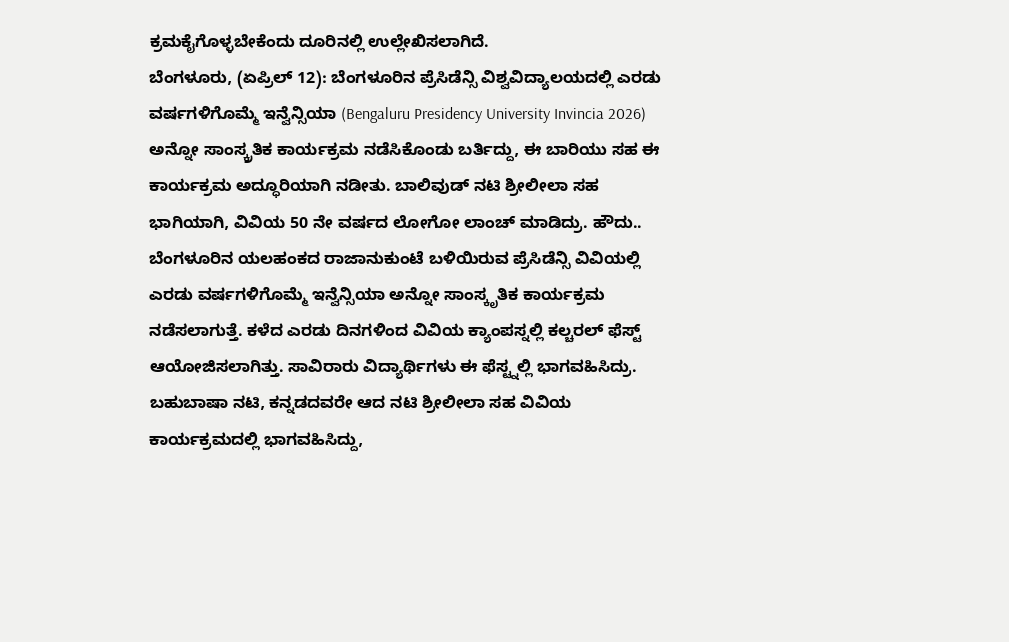ಕ್ರಮಕೈಗೊಳ್ಳಬೇಕೆಂದು ದೂರಿನಲ್ಲಿ ಉಲ್ಲೇಖಿಸಲಾಗಿದೆ.
ಬೆಂಗಳೂರು, (ಏಪ್ರಿಲ್ 12): ಬೆಂಗಳೂರಿನ ಪ್ರೆಸಿಡೆನ್ಸಿ ವಿಶ್ವವಿದ್ಯಾಲಯದಲ್ಲಿ ಎರಡು ವರ್ಷಗಳಿಗೊಮ್ಮೆ ಇನ್ವೆನ್ಸಿಯಾ (Bengaluru Presidency University Invincia 2026) ಅನ್ನೋ ಸಾಂಸ್ಕ್ರತಿಕ ಕಾರ್ಯಕ್ರಮ ನಡೆಸಿಕೊಂಡು ಬರ್ತಿದ್ದು, ಈ ಬಾರಿಯು ಸಹ ಈ ಕಾರ್ಯಕ್ರಮ ಅದ್ಧೂರಿಯಾಗಿ ನಡೀತು. ಬಾಲಿವುಡ್ ನಟಿ ಶ್ರೀಲೀಲಾ ಸಹ ಭಾಗಿಯಾಗಿ, ವಿವಿಯ 50 ನೇ ವರ್ಷದ ಲೋಗೋ ಲಾಂಚ್ ಮಾಡಿದ್ರು. ಹೌದು.. ಬೆಂಗಳೂರಿನ ಯಲಹಂಕದ ರಾಜಾನುಕುಂಟೆ ಬಳಿಯಿರುವ ಪ್ರೆಸಿಡೆನ್ಸಿ ವಿವಿಯಲ್ಲಿ ಎರಡು ವರ್ಷಗಳಿಗೊಮ್ಮೆ ಇನ್ವೆನ್ಸಿಯಾ ಅನ್ನೋ ಸಾಂಸ್ಕೃತಿಕ ಕಾರ್ಯಕ್ರಮ ನಡೆಸಲಾಗುತ್ತೆ. ಕಳೆದ ಎರಡು ದಿನಗಳಿಂದ ವಿವಿಯ ಕ್ಯಾಂಪಸ್ನಲ್ಲಿ ಕಲ್ಚರಲ್ ಫೆಸ್ಟ್ ಆಯೋಜಿಸಲಾಗಿತ್ತು. ಸಾವಿರಾರು ವಿದ್ಯಾರ್ಥಿಗಳು ಈ ಫೆಸ್ಟ್ನಲ್ಲಿ ಭಾಗವಹಿಸಿದ್ರು.
ಬಹುಬಾಷಾ ನಟಿ, ಕನ್ನಡದವರೇ ಆದ ನಟಿ ಶ್ರೀಲೀಲಾ ಸಹ ವಿವಿಯ ಕಾರ್ಯಕ್ರಮದಲ್ಲಿ ಭಾಗವಹಿಸಿದ್ದು,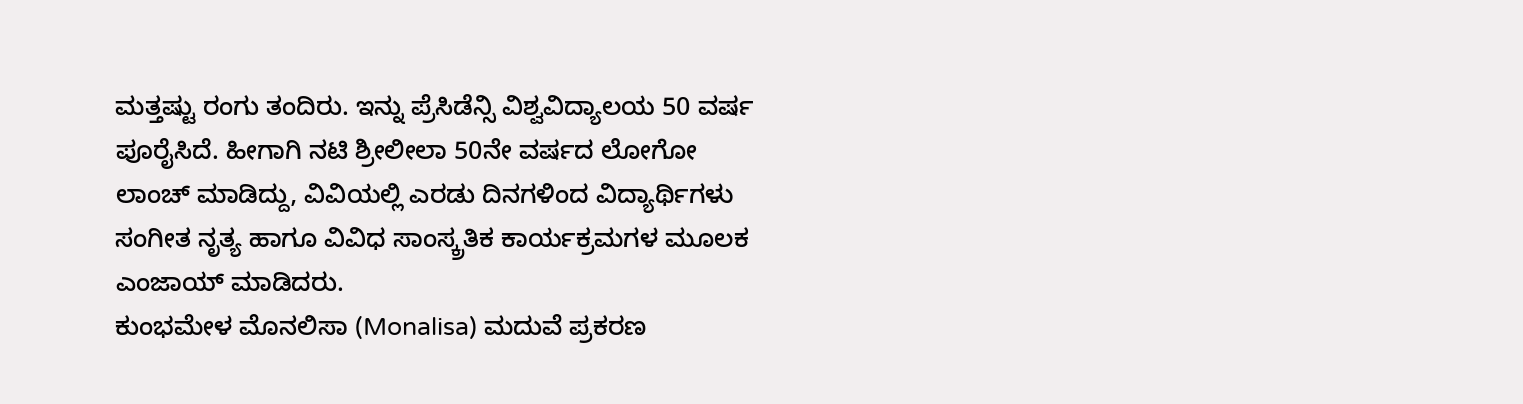ಮತ್ತಷ್ಟು ರಂಗು ತಂದಿರು. ಇನ್ನು ಪ್ರೆಸಿಡೆನ್ಸಿ ವಿಶ್ವವಿದ್ಯಾಲಯ 50 ವರ್ಷ ಪೂರೈಸಿದೆ. ಹೀಗಾಗಿ ನಟಿ ಶ್ರೀಲೀಲಾ 50ನೇ ವರ್ಷದ ಲೋಗೋ ಲಾಂಚ್ ಮಾಡಿದ್ದು, ವಿವಿಯಲ್ಲಿ ಎರಡು ದಿನಗಳಿಂದ ವಿದ್ಯಾರ್ಥಿಗಳು ಸಂಗೀತ ನೃತ್ಯ ಹಾಗೂ ವಿವಿಧ ಸಾಂಸ್ಕ್ರತಿಕ ಕಾರ್ಯಕ್ರಮಗಳ ಮೂಲಕ ಎಂಜಾಯ್ ಮಾಡಿದರು.
ಕುಂಭಮೇಳ ಮೊನಲಿಸಾ (Monalisa) ಮದುವೆ ಪ್ರಕರಣ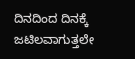ದಿನದಿಂದ ದಿನಕ್ಕೆ ಜಟಿಲವಾಗುತ್ತಲೇ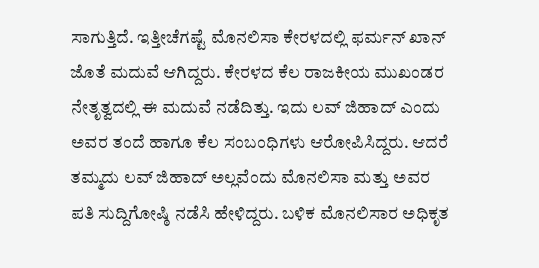ಸಾಗುತ್ತಿದೆ. ಇತ್ತೀಚೆಗಷ್ಟೆ ಮೊನಲಿಸಾ ಕೇರಳದಲ್ಲಿ ಫರ್ಮನ್ ಖಾನ್ ಜೊತೆ ಮದುವೆ ಆಗಿದ್ದರು. ಕೇರಳದ ಕೆಲ ರಾಜಕೀಯ ಮುಖಂಡರ ನೇತೃತ್ವದಲ್ಲಿ ಈ ಮದುವೆ ನಡೆದಿತ್ತು. ಇದು ಲವ್ ಜಿಹಾದ್ ಎಂದು ಅವರ ತಂದೆ ಹಾಗೂ ಕೆಲ ಸಂಬಂಧಿಗಳು ಆರೋಪಿಸಿದ್ದರು. ಆದರೆ ತಮ್ಮದು ಲವ್ ಜಿಹಾದ್ ಅಲ್ಲವೆಂದು ಮೊನಲಿಸಾ ಮತ್ತು ಅವರ ಪತಿ ಸುದ್ದಿಗೋಷ್ಠಿ ನಡೆಸಿ ಹೇಳಿದ್ದರು. ಬಳಿಕ ಮೊನಲಿಸಾರ ಅಧಿಕೃತ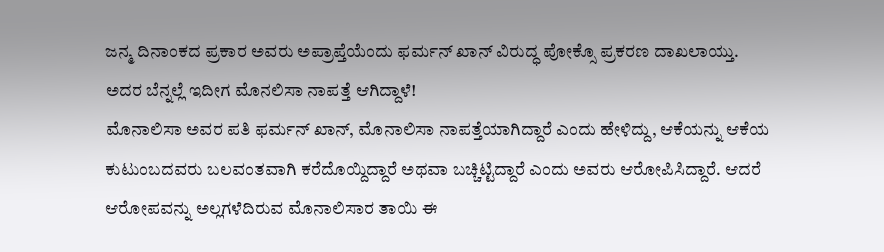ಜನ್ಮ ದಿನಾಂಕದ ಪ್ರಕಾರ ಅವರು ಅಪ್ರಾಪ್ತೆಯೆಂದು ಫರ್ಮನ್ ಖಾನ್ ವಿರುದ್ಧ ಪೋಕ್ಸೊ ಪ್ರಕರಣ ದಾಖಲಾಯ್ತು. ಅದರ ಬೆನ್ನಲ್ಲೆ ಇದೀಗ ಮೊನಲಿಸಾ ನಾಪತ್ತೆ ಆಗಿದ್ದಾಳೆ!
ಮೊನಾಲಿಸಾ ಅವರ ಪತಿ ಫರ್ಮನ್ ಖಾನ್, ಮೊನಾಲಿಸಾ ನಾಪತ್ತೆಯಾಗಿದ್ದಾರೆ ಎಂದು ಹೇಳಿದ್ದು, ಆಕೆಯನ್ನು ಆಕೆಯ ಕುಟುಂಬದವರು ಬಲವಂತವಾಗಿ ಕರೆದೊಯ್ದಿದ್ದಾರೆ ಅಥವಾ ಬಚ್ಚಿಟ್ಟಿದ್ದಾರೆ ಎಂದು ಅವರು ಆರೋಪಿಸಿದ್ದಾರೆ. ಆದರೆ ಆರೋಪವನ್ನು ಅಲ್ಲಗಳೆದಿರುವ ಮೊನಾಲಿಸಾರ ತಾಯಿ ಈ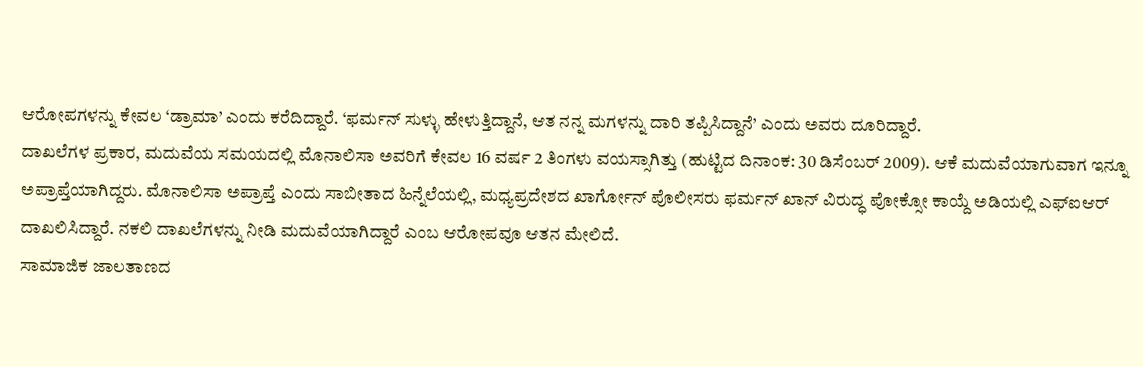ಆರೋಪಗಳನ್ನು ಕೇವಲ ‘ಡ್ರಾಮಾ’ ಎಂದು ಕರೆದಿದ್ದಾರೆ. ‘ಫರ್ಮನ್ ಸುಳ್ಳು ಹೇಳುತ್ತಿದ್ದಾನೆ, ಆತ ನನ್ನ ಮಗಳನ್ನು ದಾರಿ ತಪ್ಪಿಸಿದ್ದಾನೆ’ ಎಂದು ಅವರು ದೂರಿದ್ದಾರೆ.
ದಾಖಲೆಗಳ ಪ್ರಕಾರ, ಮದುವೆಯ ಸಮಯದಲ್ಲಿ ಮೊನಾಲಿಸಾ ಅವರಿಗೆ ಕೇವಲ 16 ವರ್ಷ 2 ತಿಂಗಳು ವಯಸ್ಸಾಗಿತ್ತು (ಹುಟ್ಟಿದ ದಿನಾಂಕ: 30 ಡಿಸೆಂಬರ್ 2009). ಆಕೆ ಮದುವೆಯಾಗುವಾಗ ಇನ್ನೂ ಅಪ್ರಾಪ್ತೆಯಾಗಿದ್ದರು. ಮೊನಾಲಿಸಾ ಅಪ್ರಾಪ್ತೆ ಎಂದು ಸಾಬೀತಾದ ಹಿನ್ನೆಲೆಯಲ್ಲಿ, ಮಧ್ಯಪ್ರದೇಶದ ಖಾರ್ಗೋನ್ ಪೊಲೀಸರು ಫರ್ಮನ್ ಖಾನ್ ವಿರುದ್ಧ ಪೋಕ್ಸೋ ಕಾಯ್ದೆ ಅಡಿಯಲ್ಲಿ ಎಫ್ಐಆರ್ ದಾಖಲಿಸಿದ್ದಾರೆ. ನಕಲಿ ದಾಖಲೆಗಳನ್ನು ನೀಡಿ ಮದುವೆಯಾಗಿದ್ದಾರೆ ಎಂಬ ಆರೋಪವೂ ಆತನ ಮೇಲಿದೆ.
ಸಾಮಾಜಿಕ ಜಾಲತಾಣದ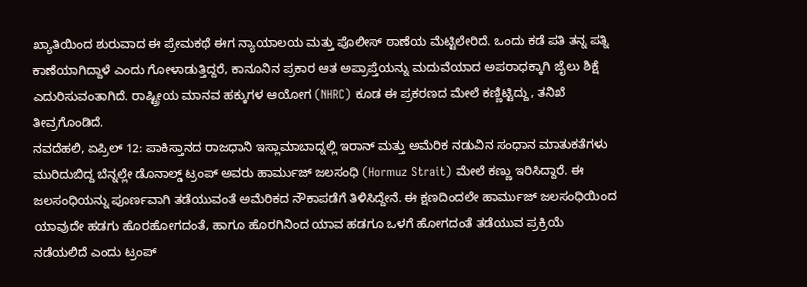ಖ್ಯಾತಿಯಿಂದ ಶುರುವಾದ ಈ ಪ್ರೇಮಕಥೆ ಈಗ ನ್ಯಾಯಾಲಯ ಮತ್ತು ಪೊಲೀಸ್ ಠಾಣೆಯ ಮೆಟ್ಟಿಲೇರಿದೆ. ಒಂದು ಕಡೆ ಪತಿ ತನ್ನ ಪತ್ನಿ ಕಾಣೆಯಾಗಿದ್ದಾಳೆ ಎಂದು ಗೋಳಾಡುತ್ತಿದ್ದರೆ, ಕಾನೂನಿನ ಪ್ರಕಾರ ಆತ ಅಪ್ರಾಪ್ತೆಯನ್ನು ಮದುವೆಯಾದ ಅಪರಾಧಕ್ಕಾಗಿ ಜೈಲು ಶಿಕ್ಷೆ ಎದುರಿಸುವಂತಾಗಿದೆ. ರಾಷ್ಟ್ರೀಯ ಮಾನವ ಹಕ್ಕುಗಳ ಆಯೋಗ (NHRC) ಕೂಡ ಈ ಪ್ರಕರಣದ ಮೇಲೆ ಕಣ್ಣಿಟ್ಟಿದ್ದು, ತನಿಖೆ ತೀವ್ರಗೊಂಡಿದೆ.
ನವದೆಹಲಿ, ಏಪ್ರಿಲ್ 12: ಪಾಕಿಸ್ತಾನದ ರಾಜಧಾನಿ ಇಸ್ಲಾಮಾಬಾದ್ನಲ್ಲಿ ಇರಾನ್ ಮತ್ತು ಅಮೆರಿಕ ನಡುವಿನ ಸಂಧಾನ ಮಾತುಕತೆಗಳು ಮುರಿದುಬಿದ್ದ ಬೆನ್ನಲ್ಲೇ ಡೊನಾಲ್ಡ್ ಟ್ರಂಪ್ ಅವರು ಹಾರ್ಮುಜ್ ಜಲಸಂಧಿ (Hormuz Strait) ಮೇಲೆ ಕಣ್ಣು ಇರಿಸಿದ್ದಾರೆ. ಈ ಜಲಸಂಧಿಯನ್ನು ಪೂರ್ಣವಾಗಿ ತಡೆಯುವಂತೆ ಅಮೆರಿಕದ ನೌಕಾಪಡೆಗೆ ತಿಳಿಸಿದ್ದೇನೆ. ಈ ಕ್ಷಣದಿಂದಲೇ ಹಾರ್ಮುಜ್ ಜಲಸಂಧಿಯಿಂದ ಯಾವುದೇ ಹಡಗು ಹೊರಹೋಗದಂತೆ, ಹಾಗೂ ಹೊರಗಿನಿಂದ ಯಾವ ಹಡಗೂ ಒಳಗೆ ಹೋಗದಂತೆ ತಡೆಯುವ ಪ್ರಕ್ರಿಯೆ ನಡೆಯಲಿದೆ ಎಂದು ಟ್ರಂಪ್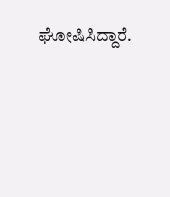ಘೋಷಿಸಿದ್ದಾರೆ.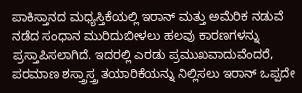ಪಾಕಿಸ್ತಾನದ ಮಧ್ಯಸ್ತಿಕೆಯಲ್ಲಿ ಇರಾನ್ ಮತ್ತು ಅಮೆರಿಕ ನಡುವೆ ನಡೆದ ಸಂಧಾನ ಮುರಿದುಬೀಳಲು ಹಲವು ಕಾರಣಗಳನ್ನು ಪ್ರಸ್ತಾಪಿಸಲಾಗಿದೆ. ಇದರಲ್ಲಿ ಎರಡು ಪ್ರಮುಖವಾದುವೆಂದರೆ, ಪರಮಾಣ ಶಸ್ತ್ರಾಸ್ತ್ರ ತಯಾರಿಕೆಯನ್ನು ನಿಲ್ಲಿಸಲು ಇರಾನ್ ಒಪ್ಪದೇ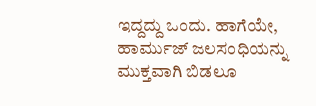ಇದ್ದದ್ದು ಒಂದು. ಹಾಗೆಯೇ, ಹಾರ್ಮುಜ್ ಜಲಸಂಧಿಯನ್ನು ಮುಕ್ತವಾಗಿ ಬಿಡಲೂ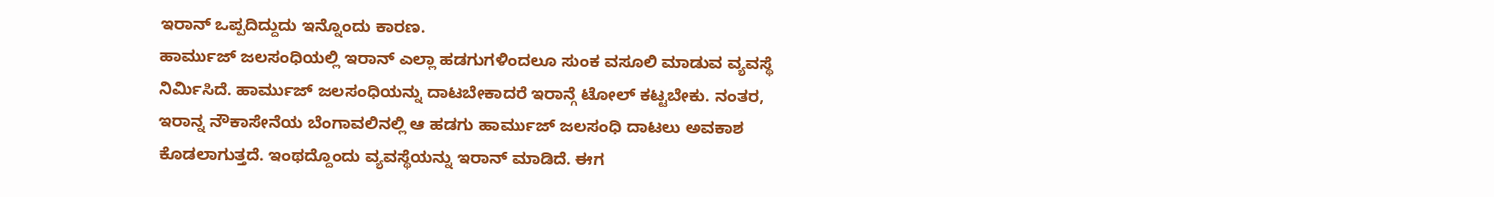ಇರಾನ್ ಒಪ್ಪದಿದ್ದುದು ಇನ್ನೊಂದು ಕಾರಣ.
ಹಾರ್ಮುಜ್ ಜಲಸಂಧಿಯಲ್ಲಿ ಇರಾನ್ ಎಲ್ಲಾ ಹಡಗುಗಳಿಂದಲೂ ಸುಂಕ ವಸೂಲಿ ಮಾಡುವ ವ್ಯವಸ್ಥೆ ನಿರ್ಮಿಸಿದೆ. ಹಾರ್ಮುಜ್ ಜಲಸಂಧಿಯನ್ನು ದಾಟಬೇಕಾದರೆ ಇರಾನ್ಗೆ ಟೋಲ್ ಕಟ್ಟಬೇಕು. ನಂತರ, ಇರಾನ್ನ ನೌಕಾಸೇನೆಯ ಬೆಂಗಾವಲಿನಲ್ಲಿ ಆ ಹಡಗು ಹಾರ್ಮುಜ್ ಜಲಸಂಧಿ ದಾಟಲು ಅವಕಾಶ ಕೊಡಲಾಗುತ್ತದೆ. ಇಂಥದ್ದೊಂದು ವ್ಯವಸ್ಥೆಯನ್ನು ಇರಾನ್ ಮಾಡಿದೆ. ಈಗ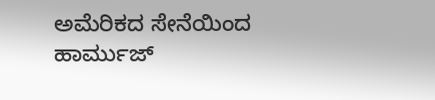ಅಮೆರಿಕದ ಸೇನೆಯಿಂದ ಹಾರ್ಮುಜ್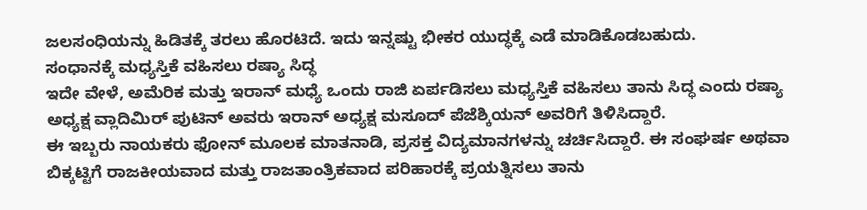ಜಲಸಂಧಿಯನ್ನು ಹಿಡಿತಕ್ಕೆ ತರಲು ಹೊರಟಿದೆ. ಇದು ಇನ್ನಷ್ಟು ಭೀಕರ ಯುದ್ಧಕ್ಕೆ ಎಡೆ ಮಾಡಿಕೊಡಬಹುದು.
ಸಂಧಾನಕ್ಕೆ ಮಧ್ಯಸ್ತಿಕೆ ವಹಿಸಲು ರಷ್ಯಾ ಸಿದ್ಧ
ಇದೇ ವೇಳೆ, ಅಮೆರಿಕ ಮತ್ತು ಇರಾನ್ ಮಧ್ಯೆ ಒಂದು ರಾಜಿ ಏರ್ಪಡಿಸಲು ಮಧ್ಯಸ್ತಿಕೆ ವಹಿಸಲು ತಾನು ಸಿದ್ಧ ಎಂದು ರಷ್ಯಾ ಅಧ್ಯಕ್ಷ ವ್ಲಾದಿಮಿರ್ ಪುಟಿನ್ ಅವರು ಇರಾನ್ ಅಧ್ಯಕ್ಷ ಮಸೂದ್ ಪೆಜೆಶ್ಕಿಯನ್ ಅವರಿಗೆ ತಿಳಿಸಿದ್ದಾರೆ.
ಈ ಇಬ್ಬರು ನಾಯಕರು ಫೋನ್ ಮೂಲಕ ಮಾತನಾಡಿ, ಪ್ರಸಕ್ತ ವಿದ್ಯಮಾನಗಳನ್ನು ಚರ್ಚಿಸಿದ್ದಾರೆ. ಈ ಸಂಘರ್ಷ ಅಥವಾ ಬಿಕ್ಕಟ್ಟಿಗೆ ರಾಜಕೀಯವಾದ ಮತ್ತು ರಾಜತಾಂತ್ರಿಕವಾದ ಪರಿಹಾರಕ್ಕೆ ಪ್ರಯತ್ನಿಸಲು ತಾನು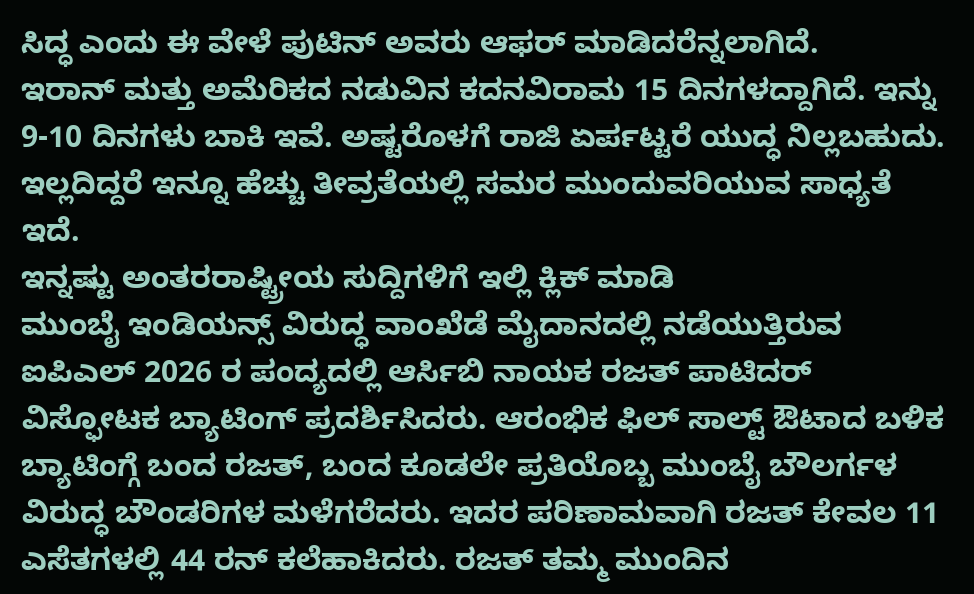ಸಿದ್ಧ ಎಂದು ಈ ವೇಳೆ ಪುಟಿನ್ ಅವರು ಆಫರ್ ಮಾಡಿದರೆನ್ನಲಾಗಿದೆ.
ಇರಾನ್ ಮತ್ತು ಅಮೆರಿಕದ ನಡುವಿನ ಕದನವಿರಾಮ 15 ದಿನಗಳದ್ದಾಗಿದೆ. ಇನ್ನು 9-10 ದಿನಗಳು ಬಾಕಿ ಇವೆ. ಅಷ್ಟರೊಳಗೆ ರಾಜಿ ಏರ್ಪಟ್ಟರೆ ಯುದ್ಧ ನಿಲ್ಲಬಹುದು. ಇಲ್ಲದಿದ್ದರೆ ಇನ್ನೂ ಹೆಚ್ಚು ತೀವ್ರತೆಯಲ್ಲಿ ಸಮರ ಮುಂದುವರಿಯುವ ಸಾಧ್ಯತೆ ಇದೆ.
ಇನ್ನಷ್ಟು ಅಂತರರಾಷ್ಟ್ರೀಯ ಸುದ್ದಿಗಳಿಗೆ ಇಲ್ಲಿ ಕ್ಲಿಕ್ ಮಾಡಿ
ಮುಂಬೈ ಇಂಡಿಯನ್ಸ್ ವಿರುದ್ಧ ವಾಂಖೆಡೆ ಮೈದಾನದಲ್ಲಿ ನಡೆಯುತ್ತಿರುವ ಐಪಿಎಲ್ 2026 ರ ಪಂದ್ಯದಲ್ಲಿ ಆರ್ಸಿಬಿ ನಾಯಕ ರಜತ್ ಪಾಟಿದರ್ ವಿಸ್ಫೋಟಕ ಬ್ಯಾಟಿಂಗ್ ಪ್ರದರ್ಶಿಸಿದರು. ಆರಂಭಿಕ ಫಿಲ್ ಸಾಲ್ಟ್ ಔಟಾದ ಬಳಿಕ ಬ್ಯಾಟಿಂಗ್ಗೆ ಬಂದ ರಜತ್, ಬಂದ ಕೂಡಲೇ ಪ್ರತಿಯೊಬ್ಬ ಮುಂಬೈ ಬೌಲರ್ಗಳ ವಿರುದ್ಧ ಬೌಂಡರಿಗಳ ಮಳೆಗರೆದರು. ಇದರ ಪರಿಣಾಮವಾಗಿ ರಜತ್ ಕೇವಲ 11 ಎಸೆತಗಳಲ್ಲಿ 44 ರನ್ ಕಲೆಹಾಕಿದರು. ರಜತ್ ತಮ್ಮ ಮುಂದಿನ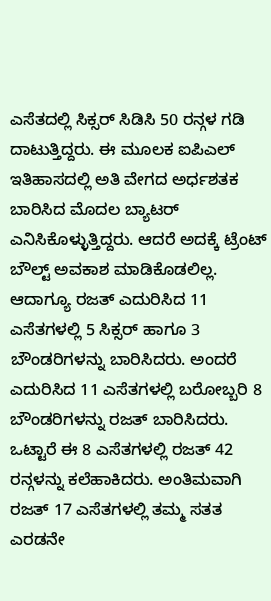ಎಸೆತದಲ್ಲಿ ಸಿಕ್ಸರ್ ಸಿಡಿಸಿ 50 ರನ್ಗಳ ಗಡಿ ದಾಟುತ್ತಿದ್ದರು. ಈ ಮೂಲಕ ಐಪಿಎಲ್ ಇತಿಹಾಸದಲ್ಲಿ ಅತಿ ವೇಗದ ಅರ್ಧಶತಕ ಬಾರಿಸಿದ ಮೊದಲ ಬ್ಯಾಟರ್ ಎನಿಸಿಕೊಳ್ಳುತ್ತಿದ್ದರು. ಆದರೆ ಅದಕ್ಕೆ ಟ್ರೆಂಟ್ ಬೌಲ್ಟ್ ಅವಕಾಶ ಮಾಡಿಕೊಡಲಿಲ್ಲ.
ಆದಾಗ್ಯೂ ರಜತ್ ಎದುರಿಸಿದ 11 ಎಸೆತಗಳಲ್ಲಿ 5 ಸಿಕ್ಸರ್ ಹಾಗೂ 3 ಬೌಂಡರಿಗಳನ್ನು ಬಾರಿಸಿದರು. ಅಂದರೆ ಎದುರಿಸಿದ 11 ಎಸೆತಗಳಲ್ಲಿ ಬರೋಬ್ಬರಿ 8 ಬೌಂಡರಿಗಳನ್ನು ರಜತ್ ಬಾರಿಸಿದರು. ಒಟ್ಟಾರೆ ಈ 8 ಎಸೆತಗಳಲ್ಲಿ ರಜತ್ 42 ರನ್ಗಳನ್ನು ಕಲೆಹಾಕಿದರು. ಅಂತಿಮವಾಗಿ ರಜತ್ 17 ಎಸೆತಗಳಲ್ಲಿ ತಮ್ಮ ಸತತ ಎರಡನೇ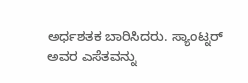ಅರ್ಧಶತಕ ಬಾರಿಸಿದರು. ಸ್ಯಾಂಟ್ನರ್ ಅವರ ಎಸೆತವನ್ನು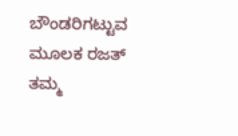ಬೌಂಡರಿಗಟ್ಟುವ ಮೂಲಕ ರಜತ್ ತಮ್ಮ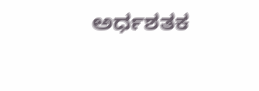ಅರ್ಧಶತಕ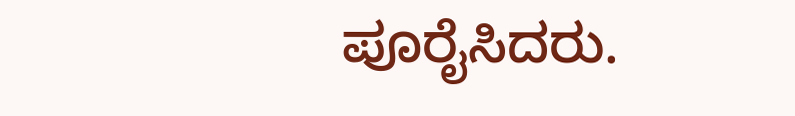ಪೂರೈಸಿದರು.